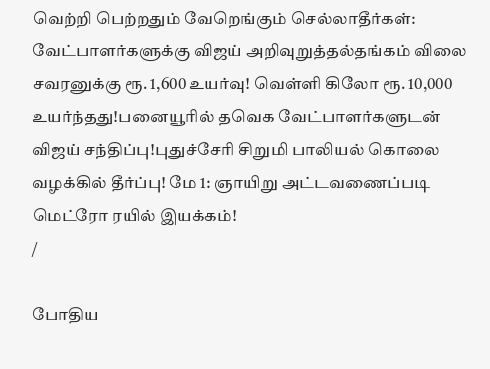வெற்றி பெற்றதும் வேறெங்கும் செல்லாதீர்கள்: வேட்பாளர்களுக்கு விஜய் அறிவுறுத்தல்தங்கம் விலை சவரனுக்கு ரூ. 1,600 உயர்வு! வெள்ளி கிலோ ரூ. 10,000 உயர்ந்தது!பனையூரில் தவெக வேட்பாளர்களுடன் விஜய் சந்திப்பு!புதுச்சேரி சிறுமி பாலியல் கொலை வழக்கில் தீர்ப்பு! மே 1: ஞாயிறு அட்டவணைப்படி மெட்ரோ ரயில் இயக்கம்!
/

போதிய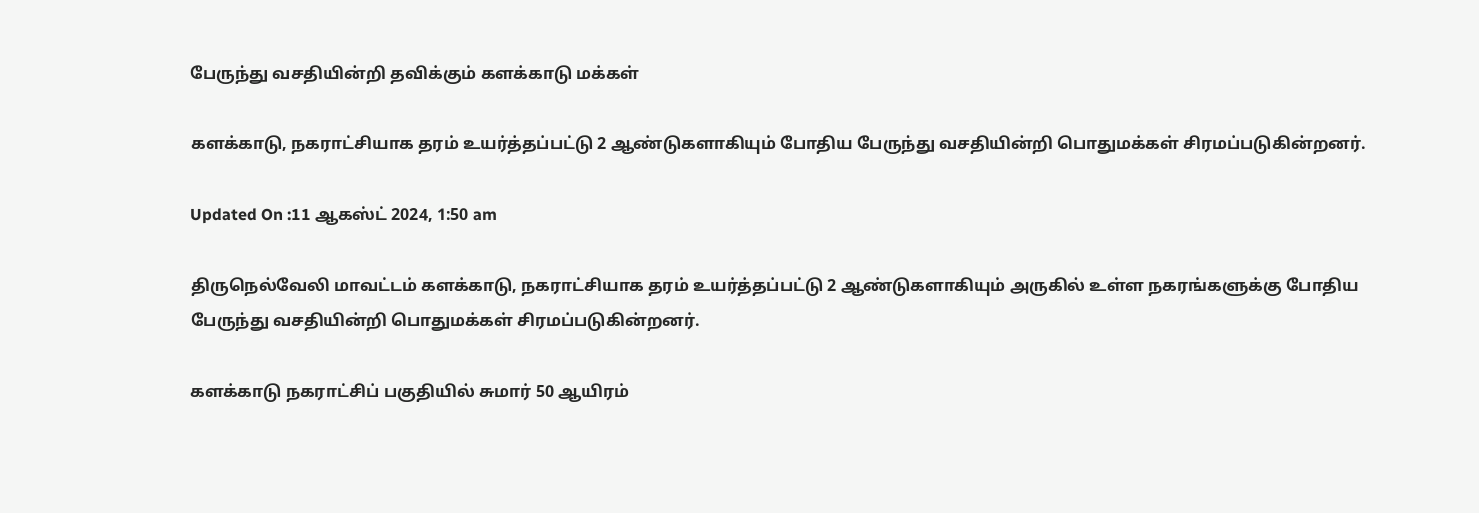பேருந்து வசதியின்றி தவிக்கும் களக்காடு மக்கள்

களக்காடு, நகராட்சியாக தரம் உயர்த்தப்பட்டு 2 ஆண்டுகளாகியும் போதிய பேருந்து வசதியின்றி பொதுமக்கள் சிரமப்படுகின்றனர்.

Updated On :11 ஆகஸ்ட் 2024, 1:50 am

திருநெல்வேலி மாவட்டம் களக்காடு, நகராட்சியாக தரம் உயர்த்தப்பட்டு 2 ஆண்டுகளாகியும் அருகில் உள்ள நகரங்களுக்கு போதிய பேருந்து வசதியின்றி பொதுமக்கள் சிரமப்படுகின்றனர்.

களக்காடு நகராட்சிப் பகுதியில் சுமார் 50 ஆயிரம்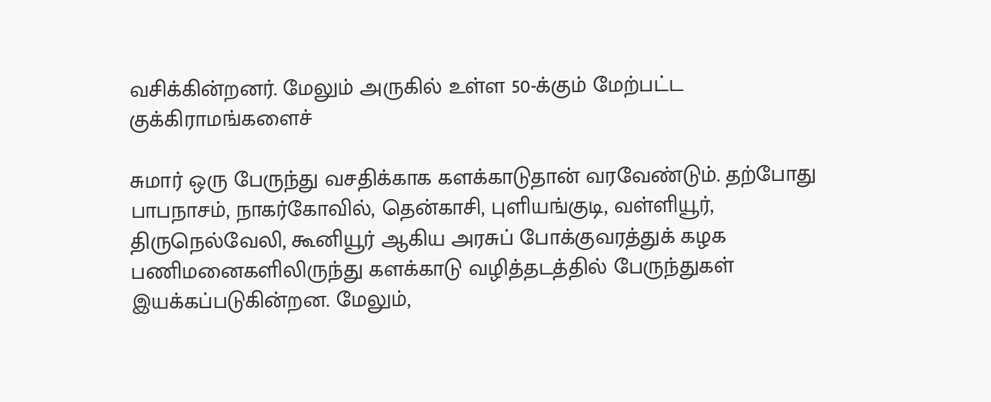வசிக்கின்றனர். மேலும் அருகில் உள்ள 50-க்கும் மேற்பட்ட குக்கிராமங்களைச்

சுமார் ஒரு பேருந்து வசதிக்காக களக்காடுதான் வரவேண்டும். தற்போது பாபநாசம், நாகர்கோவில், தென்காசி, புளியங்குடி, வள்ளியூர், திருநெல்வேலி, கூனியூர் ஆகிய அரசுப் போக்குவரத்துக் கழக பணிமனைகளிலிருந்து களக்காடு வழித்தடத்தில் பேருந்துகள் இயக்கப்படுகின்றன. மேலும்,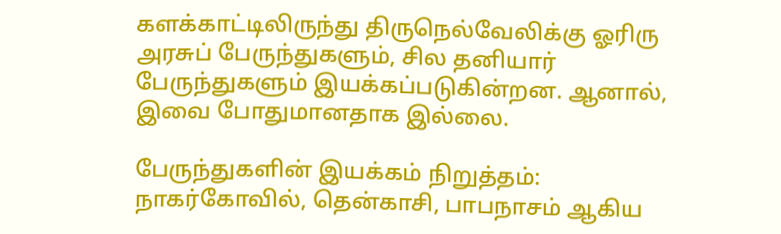களக்காட்டிலிருந்து திருநெல்வேலிக்கு ஓரிரு அரசுப் பேருந்துகளும், சில தனியார் பேருந்துகளும் இயக்கப்படுகின்றன. ஆனால், இவை போதுமானதாக இல்லை.

பேருந்துகளின் இயக்கம் நிறுத்தம்: நாகர்கோவில், தென்காசி, பாபநாசம் ஆகிய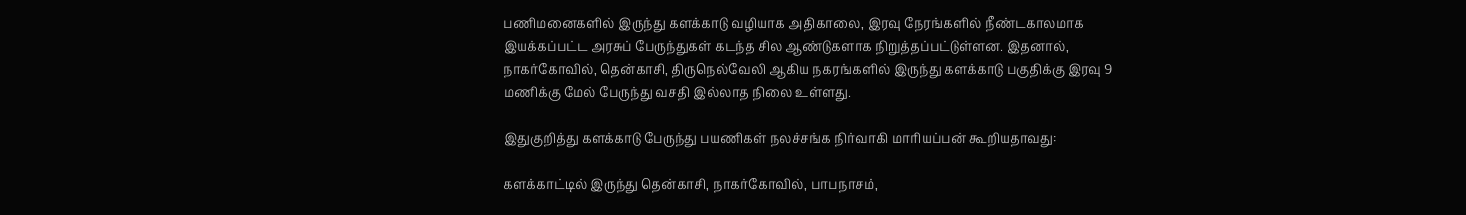பணிமனைகளில் இருந்து களக்காடு வழியாக அதிகாலை, இரவு நேரங்களில் நீண்டகாலமாக இயக்கப்பட்ட அரசுப் பேருந்துகள் கடந்த சில ஆண்டுகளாக நிறுத்தப்பட்டுள்ளன. இதனால், நாகர்கோவில், தென்காசி, திருநெல்வேலி ஆகிய நகரங்களில் இருந்து களக்காடு பகுதிக்கு இரவு 9 மணிக்கு மேல் பேருந்து வசதி இல்லாத நிலை உள்ளது.

இதுகுறித்து களக்காடு பேருந்து பயணிகள் நலச்சங்க நிர்வாகி மாரியப்பன் கூறியதாவது:

களக்காட்டில் இருந்து தென்காசி, நாகர்கோவில், பாபநாசம்,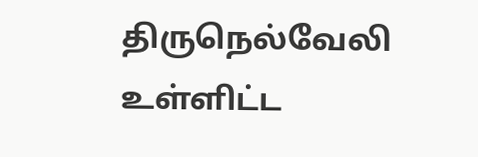திருநெல்வேலி உள்ளிட்ட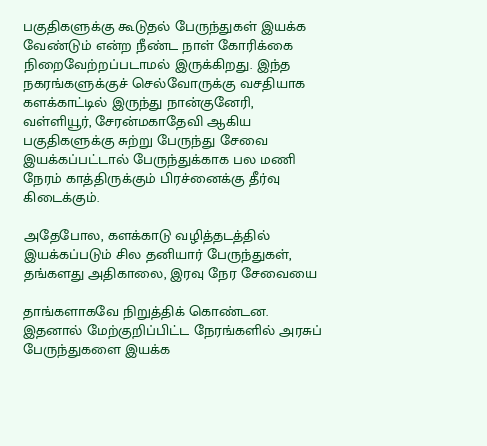பகுதிகளுக்கு கூடுதல் பேருந்துகள் இயக்க வேண்டும் என்ற நீண்ட நாள் கோரிக்கை நிறைவேற்றப்படாமல் இருக்கிறது. இந்த நகரங்களுக்குச் செல்வோருக்கு வசதியாக களக்காட்டில் இருந்து நான்குனேரி, வள்ளியூர், சேரன்மகாதேவி ஆகிய பகுதிகளுக்கு சுற்று பேருந்து சேவை இயக்கப்பட்டால் பேருந்துக்காக பல மணி நேரம் காத்திருக்கும் பிரச்னைக்கு தீர்வு கிடைக்கும்.

அதேபோல, களக்காடு வழித்தடத்தில் இயக்கப்படும் சில தனியார் பேருந்துகள், தங்களது அதிகாலை, இரவு நேர சேவையை

தாங்களாகவே நிறுத்திக் கொண்டன. இதனால் மேற்குறிப்பிட்ட நேரங்களில் அரசுப் பேருந்துகளை இயக்க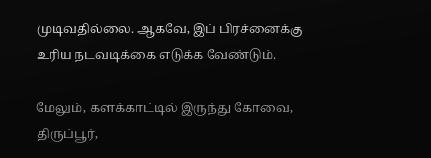முடிவதில்லை. ஆகவே, இப் பிரச்னைக்கு உரிய நடவடிக்கை எடுக்க வேண்டும்.

மேலும், களக்காட்டில் இருந்து கோவை, திருப்பூர்,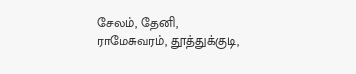சேலம், தேனி, ராமேசுவரம், தூத்துக்குடி,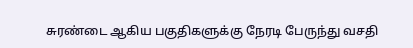சுரண்டை ஆகிய பகுதிகளுக்கு நேரடி பேருந்து வசதி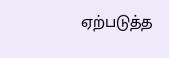ஏற்படுத்த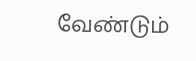வேண்டும்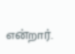என்றார்.